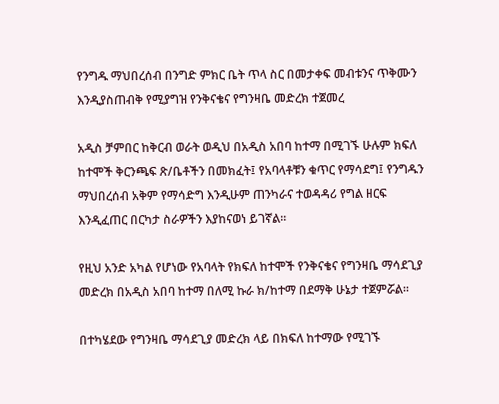የንግዱ ማህበረሰብ በንግድ ምክር ቤት ጥላ ስር በመታቀፍ መብቱንና ጥቅሙን እንዲያስጠብቅ የሚያግዝ የንቅናቄና የግንዛቤ መድረክ ተጀመረ

አዲስ ቻምበር ከቅርብ ወራት ወዲህ በአዲስ አበባ ከተማ በሚገኙ ሁሉም ክፍለ ከተሞች ቅርንጫፍ ጽ/ቤቶችን በመክፈት፤ የአባላቶቹን ቁጥር የማሳደግ፤ የንግዱን ማህበረሰብ አቅም የማሳድግ እንዲሁም ጠንካራና ተወዳዳሪ የግል ዘርፍ እንዲፈጠር በርካታ ስራዎችን እያከናወነ ይገኛል፡፡

የዚህ አንድ አካል የሆነው የአባላት የክፍለ ከተሞች የንቅናቄና የግንዛቤ ማሳደጊያ መድረክ በአዲስ አበባ ከተማ በለሚ ኩራ ክ/ከተማ በደማቅ ሁኔታ ተጀምሯል፡፡

በተካሄደው የግንዛቤ ማሳደጊያ መድረክ ላይ በክፍለ ከተማው የሚገኙ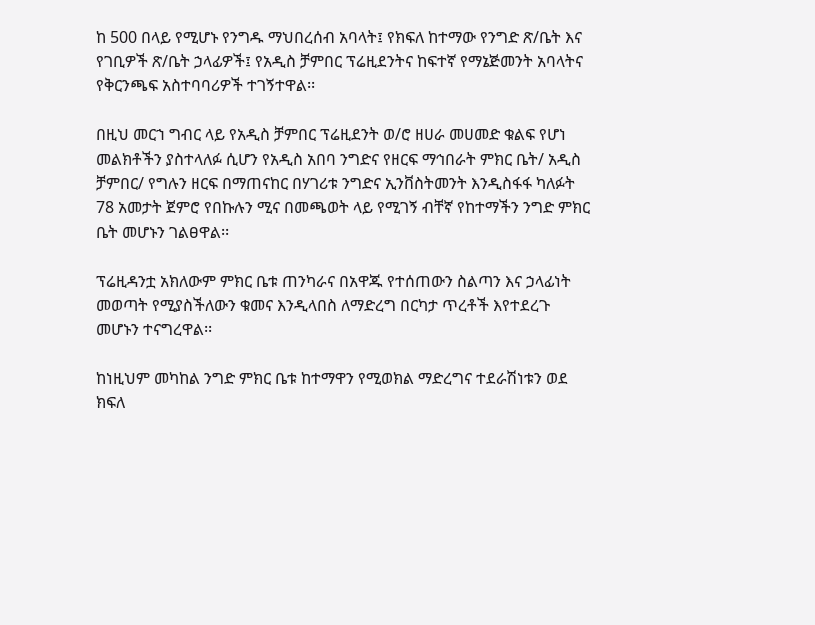ከ 500 በላይ የሚሆኑ የንግዱ ማህበረሰብ አባላት፤ የክፍለ ከተማው የንግድ ጽ/ቤት እና የገቢዎች ጽ/ቤት ኃላፊዎች፤ የአዲስ ቻምበር ፕሬዚደንትና ከፍተኛ የማኔጅመንት አባላትና የቅርንጫፍ አስተባባሪዎች ተገኝተዋል፡፡

በዚህ መርኀ ግብር ላይ የአዲስ ቻምበር ፕሬዚደንት ወ/ሮ ዘሀራ መሀመድ ቁልፍ የሆነ መልክቶችን ያስተላለፉ ሲሆን የአዲስ አበባ ንግድና የዘርፍ ማኅበራት ምክር ቤት/ አዲስ ቻምበር/ የግሉን ዘርፍ በማጠናከር በሃገሪቱ ንግድና ኢንቨስትመንት እንዲስፋፋ ካለፉት 78 አመታት ጀምሮ የበኩሉን ሚና በመጫወት ላይ የሚገኝ ብቸኛ የከተማችን ንግድ ምክር ቤት መሆኑን ገልፀዋል፡፡

ፕሬዚዳንቷ አክለውም ምክር ቤቱ ጠንካራና በአዋጁ የተሰጠውን ስልጣን እና ኃላፊነት መወጣት የሚያስችለውን ቁመና እንዲላበስ ለማድረግ በርካታ ጥረቶች እየተደረጉ መሆኑን ተናግረዋል፡፡

ከነዚህም መካከል ንግድ ምክር ቤቱ ከተማዋን የሚወክል ማድረግና ተደራሽነቱን ወደ ክፍለ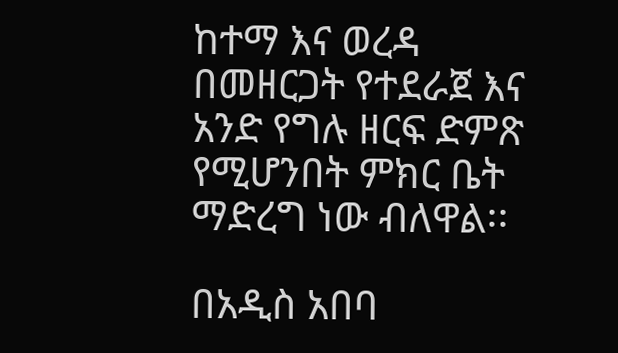ከተማ እና ወረዳ በመዘርጋት የተደራጀ እና አንድ የግሉ ዘርፍ ድምጽ የሚሆንበት ምክር ቤት ማድረግ ነው ብለዋል፡፡

በአዲስ አበባ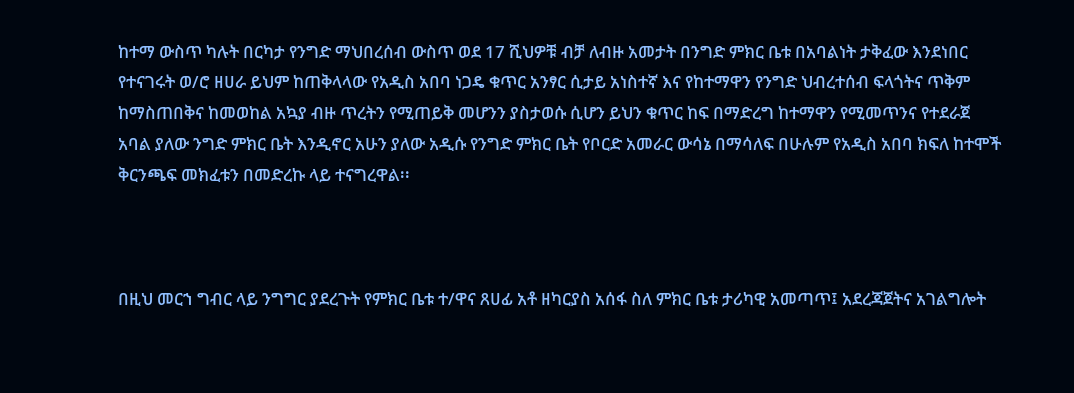ከተማ ውስጥ ካሉት በርካታ የንግድ ማህበረሰብ ውስጥ ወደ 17 ሺህዎቹ ብቻ ለብዙ አመታት በንግድ ምክር ቤቱ በአባልነት ታቅፈው እንደነበር የተናገሩት ወ/ሮ ዘሀራ ይህም ከጠቅላላው የአዲስ አበባ ነጋዴ ቁጥር አንፃር ሲታይ አነስተኛ እና የከተማዋን የንግድ ህብረተሰብ ፍላጎትና ጥቅም ከማስጠበቅና ከመወከል አኳያ ብዙ ጥረትን የሚጠይቅ መሆንን ያስታወሱ ሲሆን ይህን ቁጥር ከፍ በማድረግ ከተማዋን የሚመጥንና የተደራጀ አባል ያለው ንግድ ምክር ቤት እንዲኖር አሁን ያለው አዲሱ የንግድ ምክር ቤት የቦርድ አመራር ውሳኔ በማሳለፍ በሁሉም የአዲስ አበባ ክፍለ ከተሞች ቅርንጫፍ መክፈቱን በመድረኩ ላይ ተናግረዋል፡፡



በዚህ መርኀ ግብር ላይ ንግግር ያደረጉት የምክር ቤቱ ተ/ዋና ጸሀፊ አቶ ዘካርያስ አሰፋ ስለ ምክር ቤቱ ታሪካዊ አመጣጥ፤ አደረጃጀትና አገልግሎት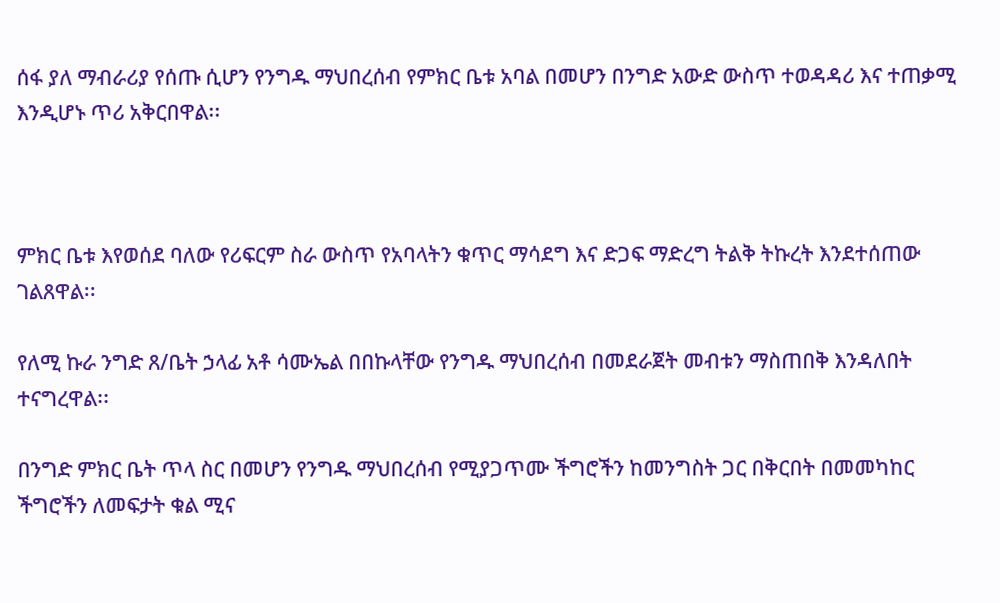ሰፋ ያለ ማብራሪያ የሰጡ ሲሆን የንግዱ ማህበረሰብ የምክር ቤቱ አባል በመሆን በንግድ አውድ ውስጥ ተወዳዳሪ እና ተጠቃሚ እንዲሆኑ ጥሪ አቅርበዋል፡፡



ምክር ቤቱ እየወሰደ ባለው የሪፍርም ስራ ውስጥ የአባላትን ቁጥር ማሳደግ እና ድጋፍ ማድረግ ትልቅ ትኩረት እንደተሰጠው ገልጸዋል፡፡

የለሚ ኩራ ንግድ ጸ/ቤት ኃላፊ አቶ ሳሙኤል በበኩላቸው የንግዱ ማህበረሰብ በመደራጀት መብቱን ማስጠበቅ እንዳለበት ተናግረዋል፡፡

በንግድ ምክር ቤት ጥላ ስር በመሆን የንግዱ ማህበረሰብ የሚያጋጥሙ ችግሮችን ከመንግስት ጋር በቅርበት በመመካከር ችግሮችን ለመፍታት ቁል ሚና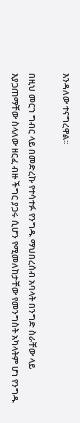እንዳለው ተናግረዋል፡፡

በዚህ መርኀ ግብር ላይ በመድረኩ የተሳተፉ የንግዱ ማህበረሰብ አባላት በንግድ ስራቸው ላይ እያጋጠማቸው ስላለው ዘርፈ ብዙ ችግር ያጋሩ ሲሆን የሚመለከታቸው የመንግስት አካላትም ሆነ የንግዱ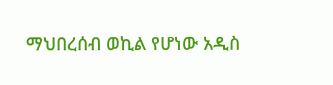ማህበረሰብ ወኪል የሆነው አዲስ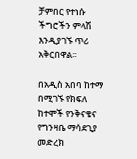ቻምበር የተነሱ ችግሮችን ምላሽ እንዲያገኙ ጥሪ አቅርበዋል፡፡

በአዲስ አበባ ከተማ በሚገኙ የክፍለ ከተሞች የንቅናቄና የግንዛቤ ማሳደጊያ መድረክ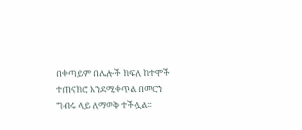በቀጣይም በሌሎች ክፍለ ከተሞች ተጠናክሮ እንደሚቀጥል በመርኀ ግብሩ ላይ ለማወቅ ተችሏል፡፡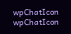wpChatIcon
wpChatIcon